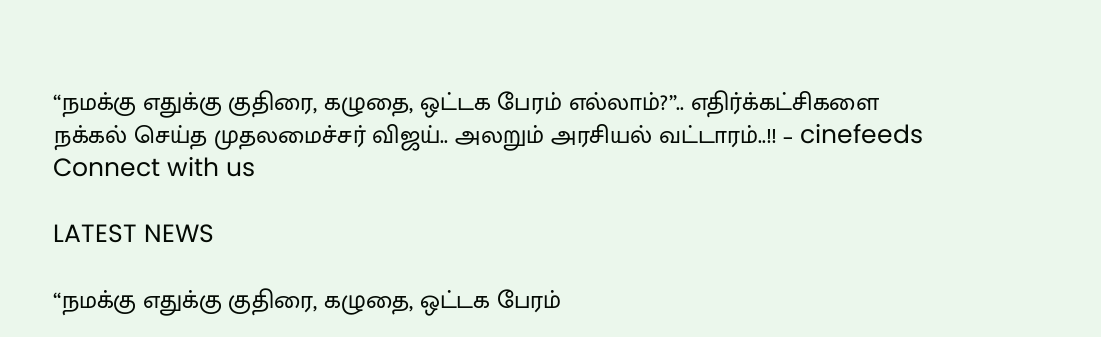“நமக்கு எதுக்கு குதிரை, கழுதை, ஒட்டக பேரம் எல்லாம்?”.. எதிர்க்கட்சிகளை நக்கல் செய்த முதலமைச்சர் விஜய்.. அலறும் அரசியல் வட்டாரம்..!! – cinefeeds
Connect with us

LATEST NEWS

“நமக்கு எதுக்கு குதிரை, கழுதை, ஒட்டக பேரம்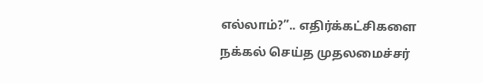எல்லாம்?”.. எதிர்க்கட்சிகளை நக்கல் செய்த முதலமைச்சர்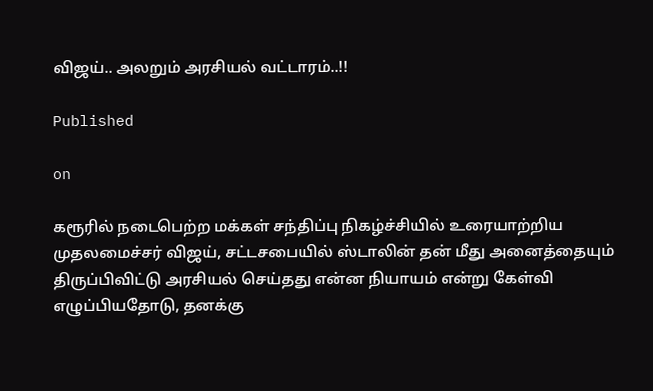விஜய்.. அலறும் அரசியல் வட்டாரம்..!!

Published

on

கரூரில் நடைபெற்ற மக்கள் சந்திப்பு நிகழ்ச்சியில் உரையாற்றிய முதலமைச்சர் விஜய், சட்டசபையில் ஸ்டாலின் தன் மீது அனைத்தையும் திருப்பிவிட்டு அரசியல் செய்தது என்ன நியாயம் என்று கேள்வி எழுப்பியதோடு, தனக்கு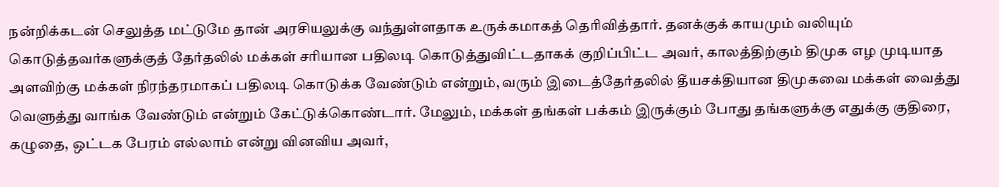நன்றிக்கடன் செலுத்த மட்டுமே தான் அரசியலுக்கு வந்துள்ளதாக உருக்கமாகத் தெரிவித்தார். தனக்குக் காயமும் வலியும் கொடுத்தவர்களுக்குத் தேர்தலில் மக்கள் சரியான பதிலடி கொடுத்துவிட்டதாகக் குறிப்பிட்ட அவர், காலத்திற்கும் திமுக எழ முடியாத அளவிற்கு மக்கள் நிரந்தரமாகப் பதிலடி கொடுக்க வேண்டும் என்றும், வரும் இடைத்தேர்தலில் தீயசக்தியான திமுகவை மக்கள் வைத்து வெளுத்து வாங்க வேண்டும் என்றும் கேட்டுக்கொண்டார். மேலும், மக்கள் தங்கள் பக்கம் இருக்கும் போது தங்களுக்கு எதுக்கு குதிரை, கழுதை, ஒட்டக பேரம் எல்லாம் என்று வினவிய அவர்,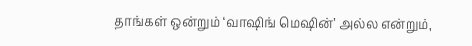தாங்கள் ஒன்றும் ‘வாஷிங் மெஷின்’ அல்ல என்றும்,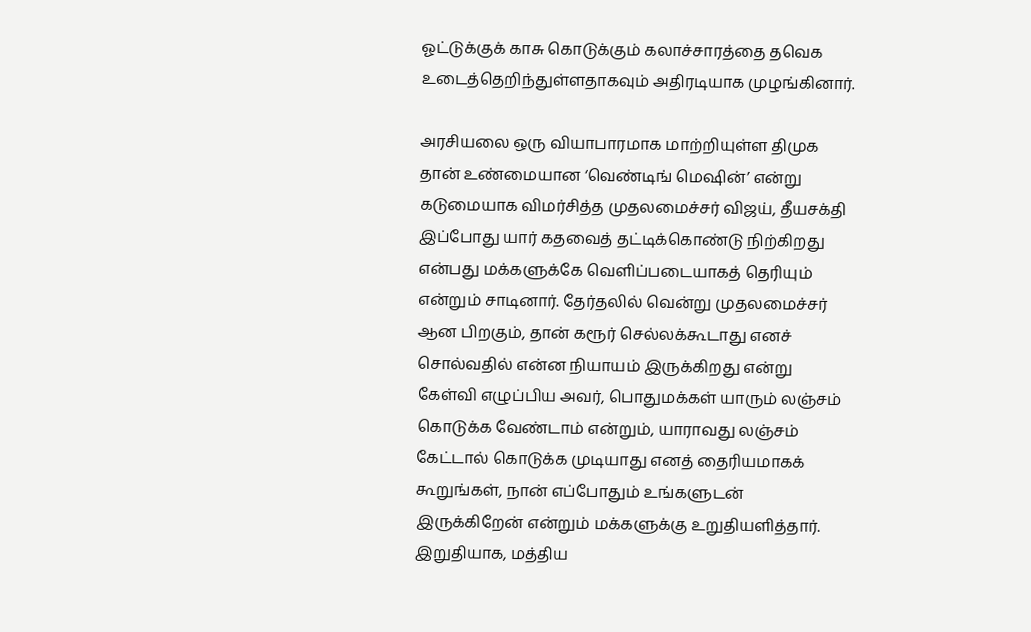ஓட்டுக்குக் காசு கொடுக்கும் கலாச்சாரத்தை தவெக உடைத்தெறிந்துள்ளதாகவும் அதிரடியாக முழங்கினார்.

அரசியலை ஒரு வியாபாரமாக மாற்றியுள்ள திமுக தான் உண்மையான ‘வெண்டிங் மெஷின்’ என்று கடுமையாக விமர்சித்த முதலமைச்சர் விஜய், தீயசக்தி இப்போது யார் கதவைத் தட்டிக்கொண்டு நிற்கிறது என்பது மக்களுக்கே வெளிப்படையாகத் தெரியும் என்றும் சாடினார். தேர்தலில் வென்று முதலமைச்சர் ஆன பிறகும், தான் கரூர் செல்லக்கூடாது எனச் சொல்வதில் என்ன நியாயம் இருக்கிறது என்று கேள்வி எழுப்பிய அவர், பொதுமக்கள் யாரும் லஞ்சம் கொடுக்க வேண்டாம் என்றும், யாராவது லஞ்சம் கேட்டால் கொடுக்க முடியாது எனத் தைரியமாகக் கூறுங்கள், நான் எப்போதும் உங்களுடன் இருக்கிறேன் என்றும் மக்களுக்கு உறுதியளித்தார். இறுதியாக, மத்திய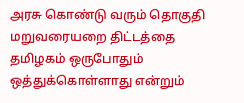அரசு கொண்டு வரும் தொகுதி மறுவரையறை திட்டத்தை தமிழகம் ஒருபோதும் ஒத்துக்கொள்ளாது என்றும்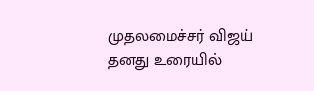முதலமைச்சர் விஜய் தனது உரையில்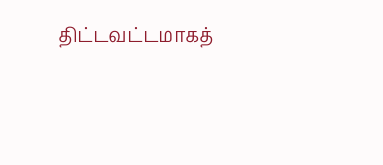திட்டவட்டமாகத்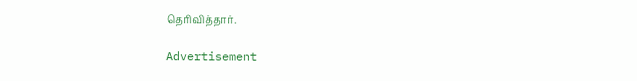தெரிவித்தார்.

Advertisement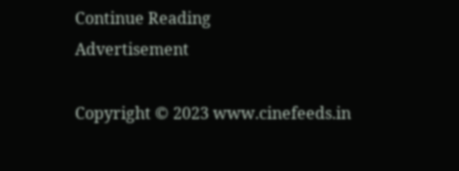Continue Reading
Advertisement

Copyright © 2023 www.cinefeeds.in